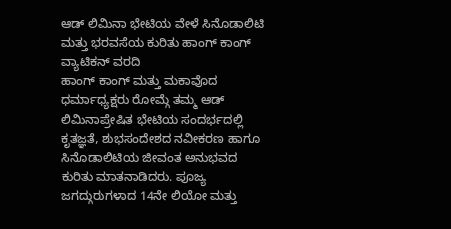ಆಡ್ ಲಿಮಿನಾ ಭೇಟಿಯ ವೇಳೆ ಸಿನೊಡಾಲಿಟಿ ಮತ್ತು ಭರವಸೆಯ ಕುರಿತು ಹಾಂಗ್ ಕಾಂಗ್
ವ್ಯಾಟಿಕನ್ ವರದಿ
ಹಾಂಗ್ ಕಾಂಗ್ ಮತ್ತು ಮಕಾವೊದ ಧರ್ಮಾಧ್ಯಕ್ಷರು ರೋಮ್ಗೆ ತಮ್ಮ ಆಡ್ ಲಿಮಿನಾಪ್ರೇಷಿತ ಭೇಟಿಯ ಸಂದರ್ಭದಲ್ಲಿ ಕೃತಜ್ಞತೆ, ಶುಭಸಂದೇಶದ ನವೀಕರಣ ಹಾಗೂ ಸಿನೊಡಾಲಿಟಿಯ ಜೀವಂತ ಅನುಭವದ ಕುರಿತು ಮಾತನಾಡಿದರು. ಪೂಜ್ಯ ಜಗದ್ಗುರುಗಳಾದ 14ನೇ ಲಿಯೋ ಮತ್ತು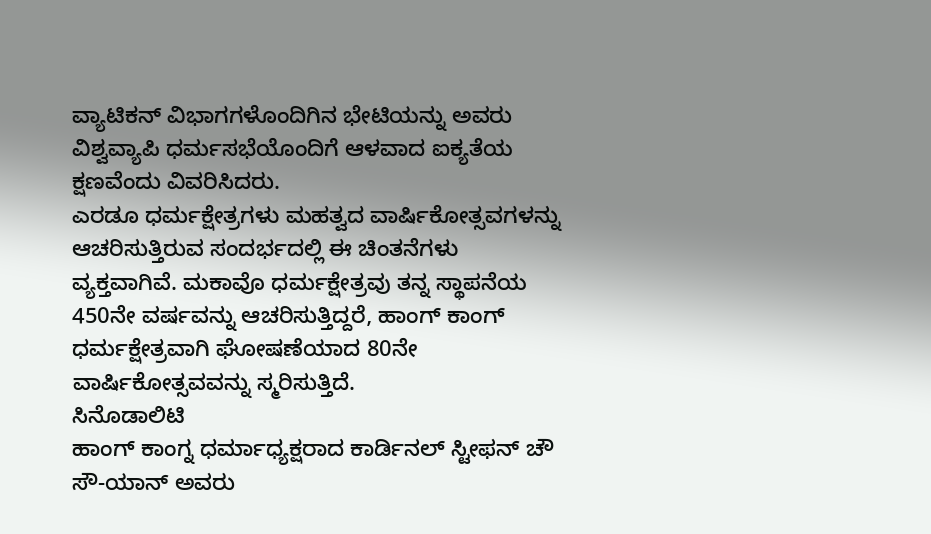ವ್ಯಾಟಿಕನ್ ವಿಭಾಗಗಳೊಂದಿಗಿನ ಭೇಟಿಯನ್ನು ಅವರು ವಿಶ್ವವ್ಯಾಪಿ ಧರ್ಮಸಭೆಯೊಂದಿಗೆ ಆಳವಾದ ಐಕ್ಯತೆಯ ಕ್ಷಣವೆಂದು ವಿವರಿಸಿದರು.
ಎರಡೂ ಧರ್ಮಕ್ಷೇತ್ರಗಳು ಮಹತ್ವದ ವಾರ್ಷಿಕೋತ್ಸವಗಳನ್ನು ಆಚರಿಸುತ್ತಿರುವ ಸಂದರ್ಭದಲ್ಲಿ ಈ ಚಿಂತನೆಗಳು ವ್ಯಕ್ತವಾಗಿವೆ. ಮಕಾವೊ ಧರ್ಮಕ್ಷೇತ್ರವು ತನ್ನ ಸ್ಥಾಪನೆಯ 450ನೇ ವರ್ಷವನ್ನು ಆಚರಿಸುತ್ತಿದ್ದರೆ, ಹಾಂಗ್ ಕಾಂಗ್ ಧರ್ಮಕ್ಷೇತ್ರವಾಗಿ ಘೋಷಣೆಯಾದ 80ನೇ ವಾರ್ಷಿಕೋತ್ಸವವನ್ನು ಸ್ಮರಿಸುತ್ತಿದೆ.
ಸಿನೊಡಾಲಿಟಿ
ಹಾಂಗ್ ಕಾಂಗ್ನ ಧರ್ಮಾಧ್ಯಕ್ಷರಾದ ಕಾರ್ಡಿನಲ್ ಸ್ಟೀಫನ್ ಚೌ ಸೌ-ಯಾನ್ ಅವರು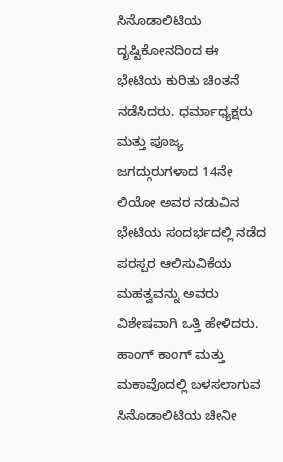ಸಿನೊಡಾಲಿಟಿಯ ದೃಷ್ಟಿಕೋನದಿಂದ ಈ ಭೇಟಿಯ ಕುರಿತು ಚಿಂತನೆ ನಡೆಸಿದರು. ಧರ್ಮಾಧ್ಯಕ್ಷರು ಮತ್ತು ಪೂಜ್ಯ ಜಗದ್ಗುರುಗಳಾದ 14ನೇ ಲಿಯೋ ಅವರ ನಡುವಿನ ಭೇಟಿಯ ಸಂದರ್ಭದಲ್ಲಿ ನಡೆದ ಪರಸ್ಪರ ಆಲಿಸುವಿಕೆಯ ಮಹತ್ವವನ್ನು ಅವರು ವಿಶೇಷವಾಗಿ ಒತ್ತಿ ಹೇಳಿದರು.
ಹಾಂಗ್ ಕಾಂಗ್ ಮತ್ತು ಮಕಾವೊದಲ್ಲಿ ಬಳಸಲಾಗುವ ಸಿನೊಡಾಲಿಟಿಯ ಚೀನೀ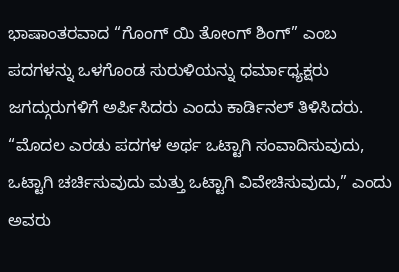ಭಾಷಾಂತರವಾದ “ಗೊಂಗ್ ಯಿ ತೋಂಗ್ ಶಿಂಗ್” ಎಂಬ ಪದಗಳನ್ನು ಒಳಗೊಂಡ ಸುರುಳಿಯನ್ನು ಧರ್ಮಾಧ್ಯಕ್ಷರು ಜಗದ್ಗುರುಗಳಿಗೆ ಅರ್ಪಿಸಿದರು ಎಂದು ಕಾರ್ಡಿನಲ್ ತಿಳಿಸಿದರು. “ಮೊದಲ ಎರಡು ಪದಗಳ ಅರ್ಥ ಒಟ್ಟಾಗಿ ಸಂವಾದಿಸುವುದು, ಒಟ್ಟಾಗಿ ಚರ್ಚಿಸುವುದು ಮತ್ತು ಒಟ್ಟಾಗಿ ವಿವೇಚಿಸುವುದು,” ಎಂದು ಅವರು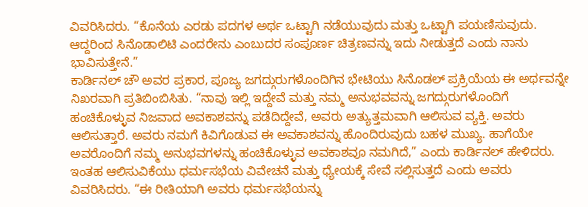ವಿವರಿಸಿದರು. “ಕೊನೆಯ ಎರಡು ಪದಗಳ ಅರ್ಥ ಒಟ್ಟಾಗಿ ನಡೆಯುವುದು ಮತ್ತು ಒಟ್ಟಾಗಿ ಪಯಣಿಸುವುದು. ಆದ್ದರಿಂದ ಸಿನೊಡಾಲಿಟಿ ಎಂದರೇನು ಎಂಬುದರ ಸಂಪೂರ್ಣ ಚಿತ್ರಣವನ್ನು ಇದು ನೀಡುತ್ತದೆ ಎಂದು ನಾನು ಭಾವಿಸುತ್ತೇನೆ.”
ಕಾರ್ಡಿನಲ್ ಚೌ ಅವರ ಪ್ರಕಾರ, ಪೂಜ್ಯ ಜಗದ್ಗುರುಗಳೊಂದಿಗಿನ ಭೇಟಿಯು ಸಿನೊಡಲ್ ಪ್ರಕ್ರಿಯೆಯ ಈ ಅರ್ಥವನ್ನೇ ನಿಖರವಾಗಿ ಪ್ರತಿಬಿಂಬಿಸಿತು. “ನಾವು ಇಲ್ಲಿ ಇದ್ದೇವೆ ಮತ್ತು ನಮ್ಮ ಅನುಭವವನ್ನು ಜಗದ್ಗುರುಗಳೊಂದಿಗೆ ಹಂಚಿಕೊಳ್ಳುವ ನಿಜವಾದ ಅವಕಾಶವನ್ನು ಪಡೆದಿದ್ದೇವೆ, ಅವರು ಅತ್ಯುತ್ತಮವಾಗಿ ಆಲಿಸುವ ವ್ಯಕ್ತಿ. ಅವರು ಆಲಿಸುತ್ತಾರೆ. ಅವರು ನಮಗೆ ಕಿವಿಗೊಡುವ ಈ ಅವಕಾಶವನ್ನು ಹೊಂದಿರುವುದು ಬಹಳ ಮುಖ್ಯ. ಹಾಗೆಯೇ ಅವರೊಂದಿಗೆ ನಮ್ಮ ಅನುಭವಗಳನ್ನು ಹಂಚಿಕೊಳ್ಳುವ ಅವಕಾಶವೂ ನಮಗಿದೆ,” ಎಂದು ಕಾರ್ಡಿನಲ್ ಹೇಳಿದರು.
ಇಂತಹ ಆಲಿಸುವಿಕೆಯು ಧರ್ಮಸಭೆಯ ವಿವೇಚನೆ ಮತ್ತು ಧ್ಯೇಯಕ್ಕೆ ಸೇವೆ ಸಲ್ಲಿಸುತ್ತದೆ ಎಂದು ಅವರು ವಿವರಿಸಿದರು. “ಈ ರೀತಿಯಾಗಿ ಅವರು ಧರ್ಮಸಭೆಯನ್ನು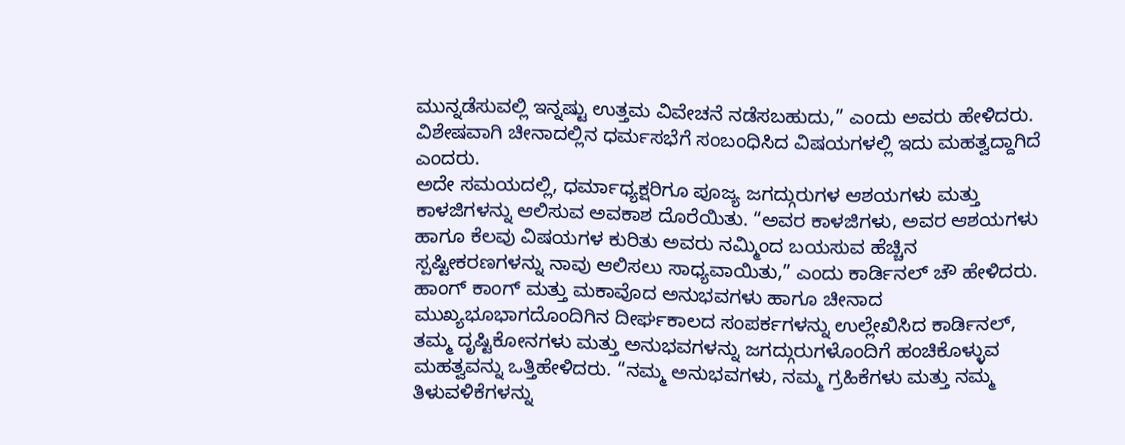ಮುನ್ನಡೆಸುವಲ್ಲಿ ಇನ್ನಷ್ಟು ಉತ್ತಮ ವಿವೇಚನೆ ನಡೆಸಬಹುದು,” ಎಂದು ಅವರು ಹೇಳಿದರು. ವಿಶೇಷವಾಗಿ ಚೀನಾದಲ್ಲಿನ ಧರ್ಮಸಭೆಗೆ ಸಂಬಂಧಿಸಿದ ವಿಷಯಗಳಲ್ಲಿ ಇದು ಮಹತ್ವದ್ದಾಗಿದೆ ಎಂದರು.
ಅದೇ ಸಮಯದಲ್ಲಿ, ಧರ್ಮಾಧ್ಯಕ್ಷರಿಗೂ ಪೂಜ್ಯ ಜಗದ್ಗುರುಗಳ ಆಶಯಗಳು ಮತ್ತು ಕಾಳಜಿಗಳನ್ನು ಆಲಿಸುವ ಅವಕಾಶ ದೊರೆಯಿತು. “ಅವರ ಕಾಳಜಿಗಳು, ಅವರ ಆಶಯಗಳು ಹಾಗೂ ಕೆಲವು ವಿಷಯಗಳ ಕುರಿತು ಅವರು ನಮ್ಮಿಂದ ಬಯಸುವ ಹೆಚ್ಚಿನ ಸ್ಪಷ್ಟೀಕರಣಗಳನ್ನು ನಾವು ಆಲಿಸಲು ಸಾಧ್ಯವಾಯಿತು,” ಎಂದು ಕಾರ್ಡಿನಲ್ ಚೌ ಹೇಳಿದರು.
ಹಾಂಗ್ ಕಾಂಗ್ ಮತ್ತು ಮಕಾವೊದ ಅನುಭವಗಳು ಹಾಗೂ ಚೀನಾದ ಮುಖ್ಯಭೂಭಾಗದೊಂದಿಗಿನ ದೀರ್ಘಕಾಲದ ಸಂಪರ್ಕಗಳನ್ನು ಉಲ್ಲೇಖಿಸಿದ ಕಾರ್ಡಿನಲ್, ತಮ್ಮ ದೃಷ್ಟಿಕೋನಗಳು ಮತ್ತು ಅನುಭವಗಳನ್ನು ಜಗದ್ಗುರುಗಳೊಂದಿಗೆ ಹಂಚಿಕೊಳ್ಳುವ ಮಹತ್ವವನ್ನು ಒತ್ತಿಹೇಳಿದರು. “ನಮ್ಮ ಅನುಭವಗಳು, ನಮ್ಮ ಗ್ರಹಿಕೆಗಳು ಮತ್ತು ನಮ್ಮ ತಿಳುವಳಿಕೆಗಳನ್ನು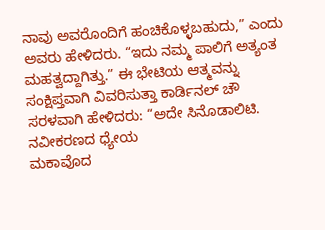ನಾವು ಅವರೊಂದಿಗೆ ಹಂಚಿಕೊಳ್ಳಬಹುದು,” ಎಂದು ಅವರು ಹೇಳಿದರು. “ಇದು ನಮ್ಮ ಪಾಲಿಗೆ ಅತ್ಯಂತ ಮಹತ್ವದ್ದಾಗಿತ್ತು.” ಈ ಭೇಟಿಯ ಆತ್ಮವನ್ನು ಸಂಕ್ಷಿಪ್ತವಾಗಿ ವಿವರಿಸುತ್ತಾ ಕಾರ್ಡಿನಲ್ ಚೌ ಸರಳವಾಗಿ ಹೇಳಿದರು: “ಅದೇ ಸಿನೊಡಾಲಿಟಿ.
ನವೀಕರಣದ ಧ್ಯೇಯ
ಮಕಾವೊದ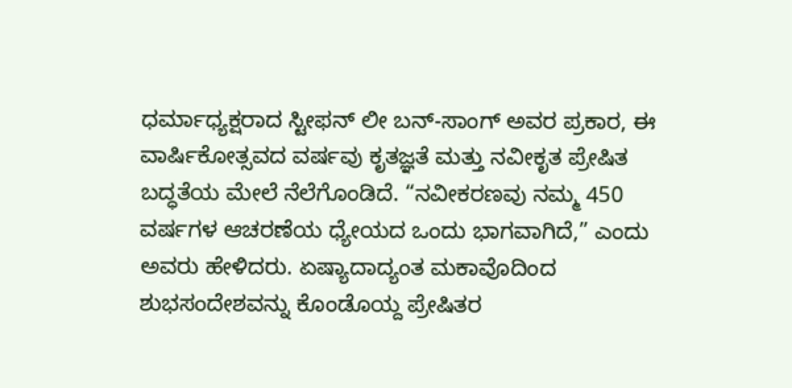ಧರ್ಮಾಧ್ಯಕ್ಷರಾದ ಸ್ಟೀಫನ್ ಲೀ ಬನ್-ಸಾಂಗ್ ಅವರ ಪ್ರಕಾರ, ಈ ವಾರ್ಷಿಕೋತ್ಸವದ ವರ್ಷವು ಕೃತಜ್ಞತೆ ಮತ್ತು ನವೀಕೃತ ಪ್ರೇಷಿತ ಬದ್ಧತೆಯ ಮೇಲೆ ನೆಲೆಗೊಂಡಿದೆ. “ನವೀಕರಣವು ನಮ್ಮ 450 ವರ್ಷಗಳ ಆಚರಣೆಯ ಧ್ಯೇಯದ ಒಂದು ಭಾಗವಾಗಿದೆ,” ಎಂದು ಅವರು ಹೇಳಿದರು. ಏಷ್ಯಾದಾದ್ಯಂತ ಮಕಾವೊದಿಂದ ಶುಭಸಂದೇಶವನ್ನು ಕೊಂಡೊಯ್ದ ಪ್ರೇಷಿತರ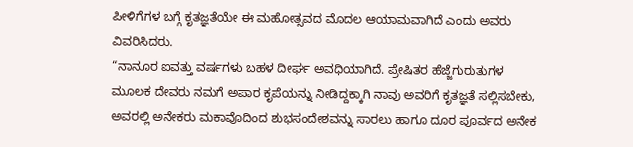ಪೀಳಿಗೆಗಳ ಬಗ್ಗೆ ಕೃತಜ್ಞತೆಯೇ ಈ ಮಹೋತ್ಸವದ ಮೊದಲ ಆಯಾಮವಾಗಿದೆ ಎಂದು ಅವರು ವಿವರಿಸಿದರು.
“ನಾನೂರ ಐವತ್ತು ವರ್ಷಗಳು ಬಹಳ ದೀರ್ಘ ಅವಧಿಯಾಗಿದೆ. ಪ್ರೇಷಿತರ ಹೆಜ್ಜೆಗುರುತುಗಳ ಮೂಲಕ ದೇವರು ನಮಗೆ ಅಪಾರ ಕೃಪೆಯನ್ನು ನೀಡಿದ್ದಕ್ಕಾಗಿ ನಾವು ಅವರಿಗೆ ಕೃತಜ್ಞತೆ ಸಲ್ಲಿಸಬೇಕು, ಅವರಲ್ಲಿ ಅನೇಕರು ಮಕಾವೊದಿಂದ ಶುಭಸಂದೇಶವನ್ನು ಸಾರಲು ಹಾಗೂ ದೂರ ಪೂರ್ವದ ಅನೇಕ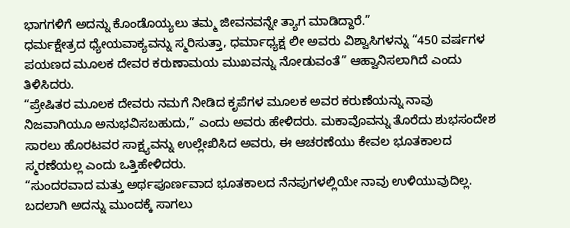ಭಾಗಗಳಿಗೆ ಅದನ್ನು ಕೊಂಡೊಯ್ಯಲು ತಮ್ಮ ಜೀವನವನ್ನೇ ತ್ಯಾಗ ಮಾಡಿದ್ದಾರೆ.”
ಧರ್ಮಕ್ಷೇತ್ರದ ಧ್ಯೇಯವಾಕ್ಯವನ್ನು ಸ್ಮರಿಸುತ್ತಾ, ಧರ್ಮಾಧ್ಯಕ್ಷ ಲೀ ಅವರು ವಿಶ್ವಾಸಿಗಳನ್ನು “450 ವರ್ಷಗಳ ಪಯಣದ ಮೂಲಕ ದೇವರ ಕರುಣಾಮಯ ಮುಖವನ್ನು ನೋಡುವಂತೆ” ಆಹ್ವಾನಿಸಲಾಗಿದೆ ಎಂದು ತಿಳಿಸಿದರು.
“ಪ್ರೇಷಿತರ ಮೂಲಕ ದೇವರು ನಮಗೆ ನೀಡಿದ ಕೃಪೆಗಳ ಮೂಲಕ ಅವರ ಕರುಣೆಯನ್ನು ನಾವು ನಿಜವಾಗಿಯೂ ಅನುಭವಿಸಬಹುದು,” ಎಂದು ಅವರು ಹೇಳಿದರು. ಮಕಾವೊವನ್ನು ತೊರೆದು ಶುಭಸಂದೇಶ ಸಾರಲು ಹೊರಟವರ ಸಾಕ್ಷ್ಯವನ್ನು ಉಲ್ಲೇಖಿಸಿದ ಅವರು, ಈ ಆಚರಣೆಯು ಕೇವಲ ಭೂತಕಾಲದ ಸ್ಮರಣೆಯಲ್ಲ ಎಂದು ಒತ್ತಿಹೇಳಿದರು.
“ಸುಂದರವಾದ ಮತ್ತು ಅರ್ಥಪೂರ್ಣವಾದ ಭೂತಕಾಲದ ನೆನಪುಗಳಲ್ಲಿಯೇ ನಾವು ಉಳಿಯುವುದಿಲ್ಲ. ಬದಲಾಗಿ ಅದನ್ನು ಮುಂದಕ್ಕೆ ಸಾಗಲು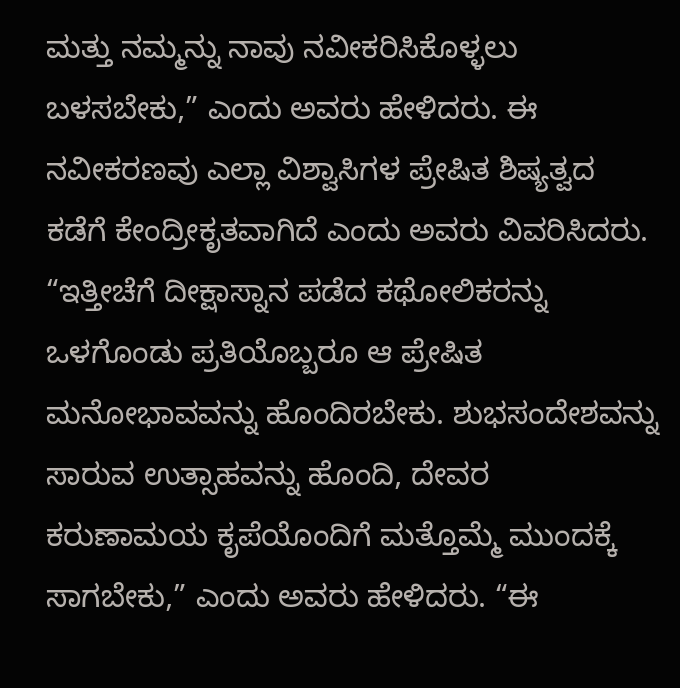ಮತ್ತು ನಮ್ಮನ್ನು ನಾವು ನವೀಕರಿಸಿಕೊಳ್ಳಲು ಬಳಸಬೇಕು,” ಎಂದು ಅವರು ಹೇಳಿದರು. ಈ ನವೀಕರಣವು ಎಲ್ಲಾ ವಿಶ್ವಾಸಿಗಳ ಪ್ರೇಷಿತ ಶಿಷ್ಯತ್ವದ ಕಡೆಗೆ ಕೇಂದ್ರೀಕೃತವಾಗಿದೆ ಎಂದು ಅವರು ವಿವರಿಸಿದರು.
“ಇತ್ತೀಚೆಗೆ ದೀಕ್ಷಾಸ್ನಾನ ಪಡೆದ ಕಥೋಲಿಕರನ್ನು ಒಳಗೊಂಡು ಪ್ರತಿಯೊಬ್ಬರೂ ಆ ಪ್ರೇಷಿತ ಮನೋಭಾವವನ್ನು ಹೊಂದಿರಬೇಕು. ಶುಭಸಂದೇಶವನ್ನು ಸಾರುವ ಉತ್ಸಾಹವನ್ನು ಹೊಂದಿ, ದೇವರ ಕರುಣಾಮಯ ಕೃಪೆಯೊಂದಿಗೆ ಮತ್ತೊಮ್ಮೆ ಮುಂದಕ್ಕೆ ಸಾಗಬೇಕು,” ಎಂದು ಅವರು ಹೇಳಿದರು. “ಈ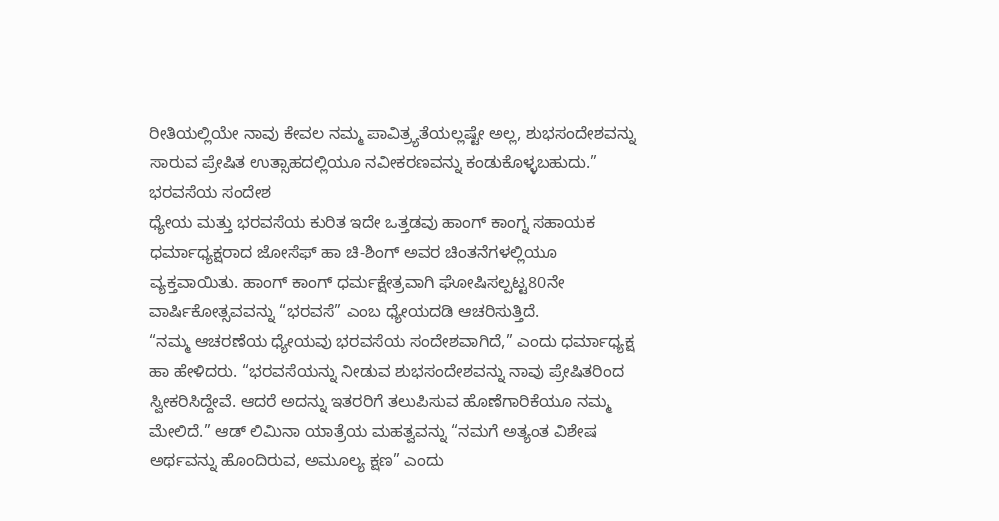ರೀತಿಯಲ್ಲಿಯೇ ನಾವು ಕೇವಲ ನಮ್ಮ ಪಾವಿತ್ರ್ಯತೆಯಲ್ಲಷ್ಟೇ ಅಲ್ಲ, ಶುಭಸಂದೇಶವನ್ನು ಸಾರುವ ಪ್ರೇಷಿತ ಉತ್ಸಾಹದಲ್ಲಿಯೂ ನವೀಕರಣವನ್ನು ಕಂಡುಕೊಳ್ಳಬಹುದು.”
ಭರವಸೆಯ ಸಂದೇಶ
ಧ್ಯೇಯ ಮತ್ತು ಭರವಸೆಯ ಕುರಿತ ಇದೇ ಒತ್ತಡವು ಹಾಂಗ್ ಕಾಂಗ್ನ ಸಹಾಯಕ ಧರ್ಮಾಧ್ಯಕ್ಷರಾದ ಜೋಸೆಫ್ ಹಾ ಚಿ-ಶಿಂಗ್ ಅವರ ಚಿಂತನೆಗಳಲ್ಲಿಯೂ ವ್ಯಕ್ತವಾಯಿತು. ಹಾಂಗ್ ಕಾಂಗ್ ಧರ್ಮಕ್ಷೇತ್ರವಾಗಿ ಘೋಷಿಸಲ್ಪಟ್ಟ80ನೇ ವಾರ್ಷಿಕೋತ್ಸವವನ್ನು “ಭರವಸೆ” ಎಂಬ ಧ್ಯೇಯದಡಿ ಆಚರಿಸುತ್ತಿದೆ.
“ನಮ್ಮ ಆಚರಣೆಯ ಧ್ಯೇಯವು ಭರವಸೆಯ ಸಂದೇಶವಾಗಿದೆ,” ಎಂದು ಧರ್ಮಾಧ್ಯಕ್ಷ ಹಾ ಹೇಳಿದರು. “ಭರವಸೆಯನ್ನು ನೀಡುವ ಶುಭಸಂದೇಶವನ್ನು ನಾವು ಪ್ರೇಷಿತರಿಂದ ಸ್ವೀಕರಿಸಿದ್ದೇವೆ. ಆದರೆ ಅದನ್ನು ಇತರರಿಗೆ ತಲುಪಿಸುವ ಹೊಣೆಗಾರಿಕೆಯೂ ನಮ್ಮ ಮೇಲಿದೆ.” ಆಡ್ ಲಿಮಿನಾ ಯಾತ್ರೆಯ ಮಹತ್ವವನ್ನು “ನಮಗೆ ಅತ್ಯಂತ ವಿಶೇಷ ಅರ್ಥವನ್ನು ಹೊಂದಿರುವ, ಅಮೂಲ್ಯ ಕ್ಷಣ” ಎಂದು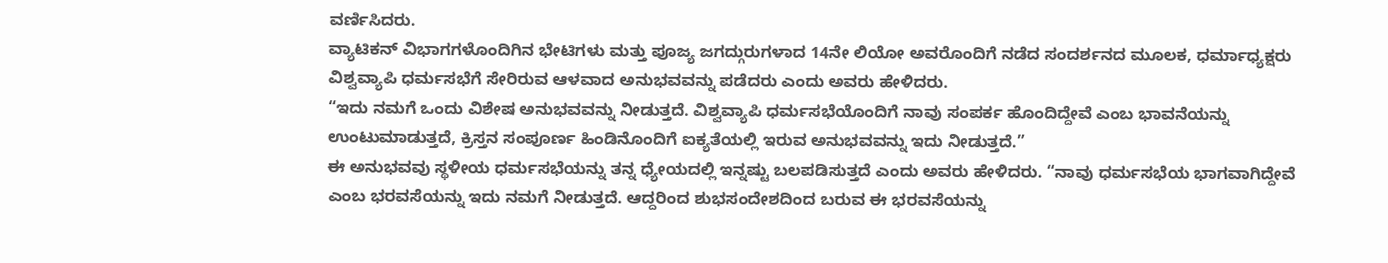ವರ್ಣಿಸಿದರು.
ವ್ಯಾಟಿಕನ್ ವಿಭಾಗಗಳೊಂದಿಗಿನ ಭೇಟಿಗಳು ಮತ್ತು ಪೂಜ್ಯ ಜಗದ್ಗುರುಗಳಾದ 14ನೇ ಲಿಯೋ ಅವರೊಂದಿಗೆ ನಡೆದ ಸಂದರ್ಶನದ ಮೂಲಕ, ಧರ್ಮಾಧ್ಯಕ್ಷರು ವಿಶ್ವವ್ಯಾಪಿ ಧರ್ಮಸಭೆಗೆ ಸೇರಿರುವ ಆಳವಾದ ಅನುಭವವನ್ನು ಪಡೆದರು ಎಂದು ಅವರು ಹೇಳಿದರು.
“ಇದು ನಮಗೆ ಒಂದು ವಿಶೇಷ ಅನುಭವವನ್ನು ನೀಡುತ್ತದೆ. ವಿಶ್ವವ್ಯಾಪಿ ಧರ್ಮಸಭೆಯೊಂದಿಗೆ ನಾವು ಸಂಪರ್ಕ ಹೊಂದಿದ್ದೇವೆ ಎಂಬ ಭಾವನೆಯನ್ನು ಉಂಟುಮಾಡುತ್ತದೆ, ಕ್ರಿಸ್ತನ ಸಂಪೂರ್ಣ ಹಿಂಡಿನೊಂದಿಗೆ ಐಕ್ಯತೆಯಲ್ಲಿ ಇರುವ ಅನುಭವವನ್ನು ಇದು ನೀಡುತ್ತದೆ.”
ಈ ಅನುಭವವು ಸ್ಥಳೀಯ ಧರ್ಮಸಭೆಯನ್ನು ತನ್ನ ಧ್ಯೇಯದಲ್ಲಿ ಇನ್ನಷ್ಟು ಬಲಪಡಿಸುತ್ತದೆ ಎಂದು ಅವರು ಹೇಳಿದರು. “ನಾವು ಧರ್ಮಸಭೆಯ ಭಾಗವಾಗಿದ್ದೇವೆ ಎಂಬ ಭರವಸೆಯನ್ನು ಇದು ನಮಗೆ ನೀಡುತ್ತದೆ. ಆದ್ದರಿಂದ ಶುಭಸಂದೇಶದಿಂದ ಬರುವ ಈ ಭರವಸೆಯನ್ನು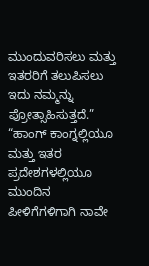ಮುಂದುವರಿಸಲು ಮತ್ತು ಇತರರಿಗೆ ತಲುಪಿಸಲು ಇದು ನಮ್ಮನ್ನು ಪ್ರೋತ್ಸಾಹಿಸುತ್ತದೆ.”
“ಹಾಂಗ್ ಕಾಂಗ್ನಲ್ಲಿಯೂ ಮತ್ತು ಇತರ ಪ್ರದೇಶಗಳಲ್ಲಿಯೂ ಮುಂದಿನ ಪೀಳಿಗೆಗಳಿಗಾಗಿ ನಾವೇ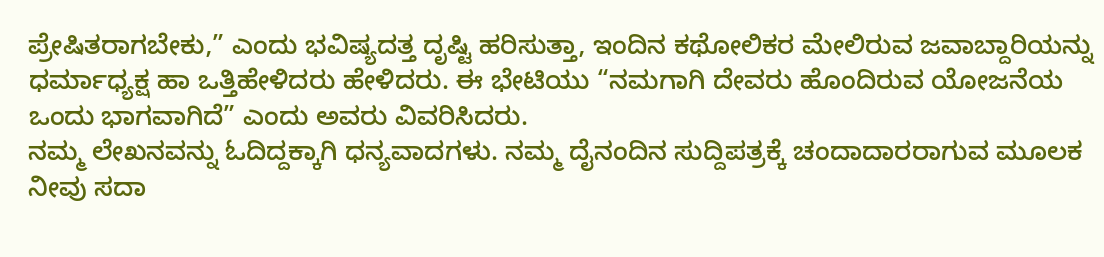ಪ್ರೇಷಿತರಾಗಬೇಕು,” ಎಂದು ಭವಿಷ್ಯದತ್ತ ದೃಷ್ಟಿ ಹರಿಸುತ್ತಾ, ಇಂದಿನ ಕಥೋಲಿಕರ ಮೇಲಿರುವ ಜವಾಬ್ದಾರಿಯನ್ನು ಧರ್ಮಾಧ್ಯಕ್ಷ ಹಾ ಒತ್ತಿಹೇಳಿದರು ಹೇಳಿದರು. ಈ ಭೇಟಿಯು “ನಮಗಾಗಿ ದೇವರು ಹೊಂದಿರುವ ಯೋಜನೆಯ ಒಂದು ಭಾಗವಾಗಿದೆ” ಎಂದು ಅವರು ವಿವರಿಸಿದರು.
ನಮ್ಮ ಲೇಖನವನ್ನು ಓದಿದ್ದಕ್ಕಾಗಿ ಧನ್ಯವಾದಗಳು. ನಮ್ಮ ದೈನಂದಿನ ಸುದ್ದಿಪತ್ರಕ್ಕೆ ಚಂದಾದಾರರಾಗುವ ಮೂಲಕ ನೀವು ಸದಾ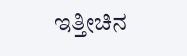ಇತ್ತೀಚಿನ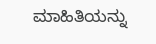ಮಾಹಿತಿಯನ್ನು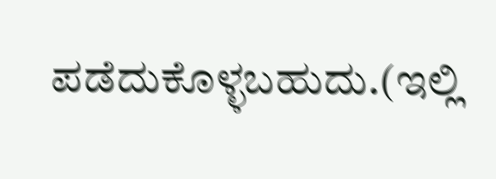ಪಡೆದುಕೊಳ್ಳಬಹುದು.(ಇಲ್ಲಿ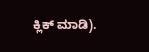ಕ್ಲಿಕ್ ಮಾಡಿ).